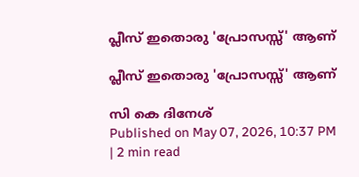പ്ലീസ് ഇതൊരു 'പ്രോസസ്സ്' ആണ്

പ്ലീസ് ഇതൊരു 'പ്രോസസ്സ്' ആണ്

സി കെ ദിനേശ്
Published on May 07, 2026, 10:37 PM | 2 min read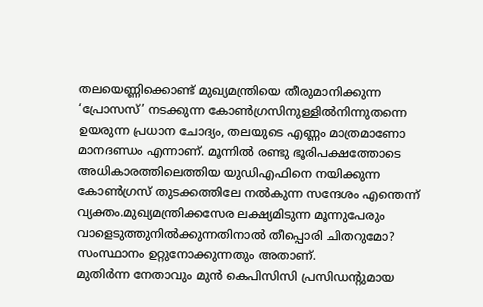തലയെണ്ണിക്കൊണ്ട് മുഖ്യമന്ത്രിയെ തീരുമാനിക്കുന്ന ‘പ്രോസസ്’ നടക്കുന്ന കോൺഗ്രസിനുള്ളിൽനിന്നുതന്നെ ഉയരുന്ന പ്രധാന ചോദ്യം, തലയുടെ എണ്ണം മാത്രമാണോ മാനദണ്ഡം എന്നാണ്. മൂന്നിൽ രണ്ടു ഭൂരിപക്ഷത്തോടെ അധികാരത്തിലെത്തിയ യുഡിഎഫിനെ നയിക്കുന്ന കോൺഗ്രസ് തുടക്കത്തിലേ നൽകുന്ന സന്ദേശം എന്തെന്ന് വ്യക്തം.മുഖ്യമന്ത്രിക്കസേര ലക്ഷ്യമിടുന്ന മൂന്നുപേരും വാളെടുത്തുനിൽക്കുന്നതിനാൽ തീപ്പൊരി ചിതറുമോ? സംസ്ഥാനം ഉറ്റുനോക്കുന്നതും അതാണ്.
മുതിർന്ന നേതാവും മുൻ കെപിസിസി പ്രസിഡന്റുമായ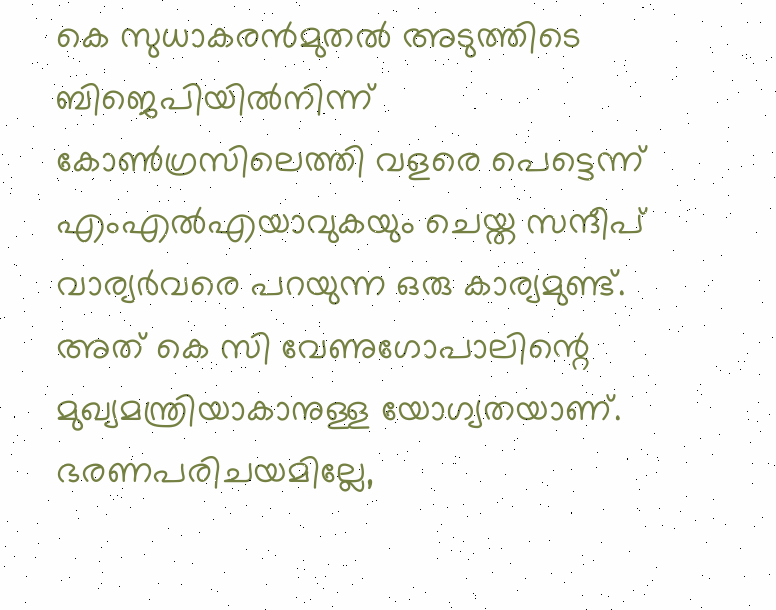കെ സുധാകരൻമുതൽ അടുത്തിടെ ബിജെപിയിൽനിന്ന് കോൺഗ്രസിലെത്തി വളരെ പെട്ടെന്ന് എംഎൽഎയാവുകയും ചെയ്ത സന്ദീപ് വാര്യർവരെ പറയുന്ന ഒരു കാര്യമുണ്ട്. അത് കെ സി വേണുഗോപാലിന്റെ മുഖ്യമന്ത്രിയാകാനുള്ള യോഗ്യതയാണ്. ഭരണപരിചയമില്ലേ,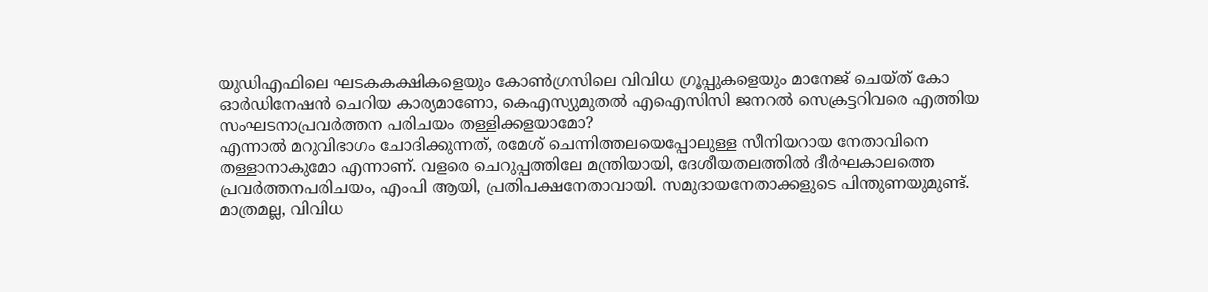യുഡിഎഫിലെ ഘടകകക്ഷികളെയും കോൺഗ്രസിലെ വിവിധ ഗ്രൂപ്പുകളെയും മാനേജ് ചെയ്ത് കോ ഓർഡിനേഷൻ ചെറിയ കാര്യമാണോ, കെഎസ്യുമുതൽ എഐസിസി ജനറൽ സെക്രട്ടറിവരെ എത്തിയ സംഘടനാപ്രവർത്തന പരിചയം തള്ളിക്കളയാമോ?
എന്നാൽ മറുവിഭാഗം ചോദിക്കുന്നത്, രമേശ് ചെന്നിത്തലയെപ്പോലുള്ള സീനിയറായ നേതാവിനെ തള്ളാനാകുമോ എന്നാണ്. വളരെ ചെറുപ്പത്തിലേ മന്ത്രിയായി, ദേശീയതലത്തിൽ ദീർഘകാലത്തെ പ്രവർത്തനപരിചയം, എംപി ആയി, പ്രതിപക്ഷനേതാവായി. സമുദായനേതാക്കളുടെ പിന്തുണയുമുണ്ട്. മാത്രമല്ല, വിവിധ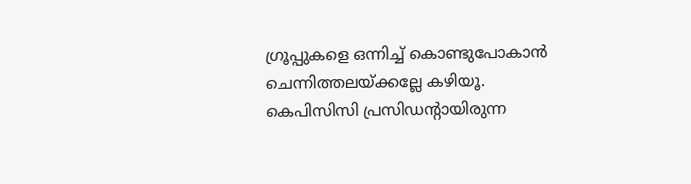ഗ്രൂപ്പുകളെ ഒന്നിച്ച് കൊണ്ടുപോകാൻ ചെന്നിത്തലയ്ക്കല്ലേ കഴിയൂ. കെപിസിസി പ്രസിഡന്റായിരുന്ന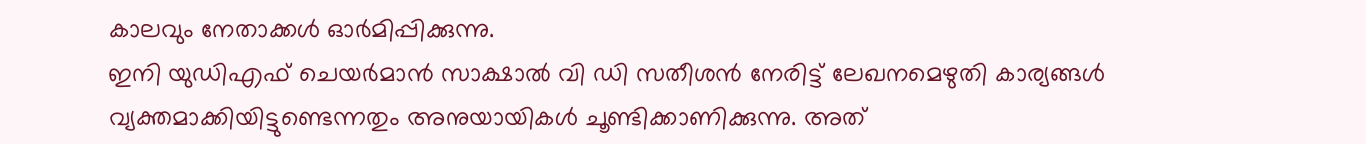കാലവും നേതാക്കൾ ഓർമിപ്പിക്കുന്നു.
ഇനി യുഡിഎഫ് ചെയർമാൻ സാക്ഷാൽ വി ഡി സതീശൻ നേരിട്ട് ലേഖനമെഴുതി കാര്യങ്ങൾ വ്യക്തമാക്കിയിട്ടുണ്ടെന്നതും അനുയായികൾ ചൂണ്ടിക്കാണിക്കുന്നു. അത്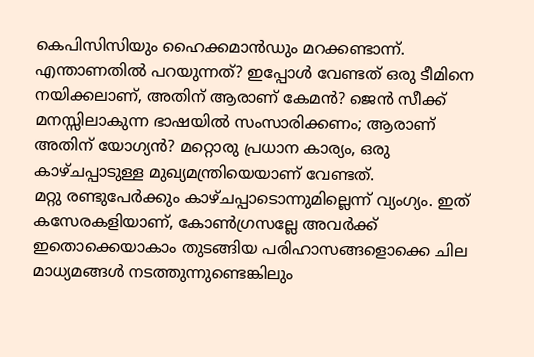കെപിസിസിയും ഹൈക്കമാൻഡും മറക്കണ്ടാന്ന്. എന്താണതിൽ പറയുന്നത്? ഇപ്പോൾ വേണ്ടത് ഒരു ടീമിനെ നയിക്കലാണ്, അതിന് ആരാണ് കേമൻ? ജെൻ സീക്ക് മനസ്സിലാകുന്ന ഭാഷയിൽ സംസാരിക്കണം; ആരാണ് അതിന് യോഗ്യൻ? മറ്റൊരു പ്രധാന കാര്യം, ഒരു കാഴ്ചപ്പാടുള്ള മുഖ്യമന്ത്രിയെയാണ് വേണ്ടത്.
മറ്റു രണ്ടുപേർക്കും കാഴ്ചപ്പാടൊന്നുമില്ലെന്ന് വ്യംഗ്യം. ഇത് കസേരകളിയാണ്, കോൺഗ്രസല്ലേ അവർക്ക് ഇതൊക്കെയാകാം തുടങ്ങിയ പരിഹാസങ്ങളൊക്കെ ചില മാധ്യമങ്ങൾ നടത്തുന്നുണ്ടെങ്കിലും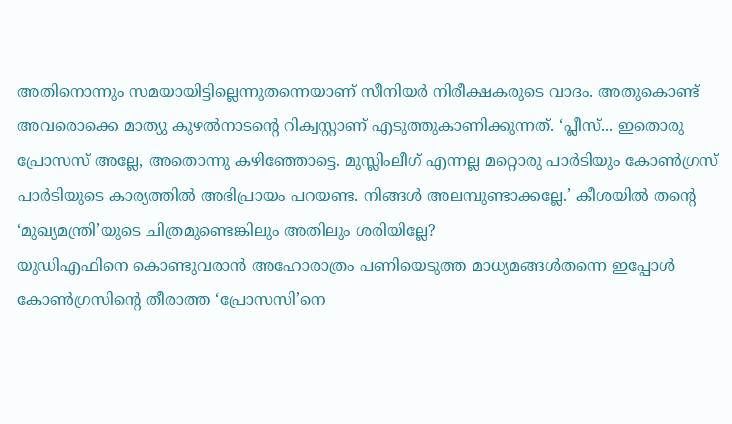അതിനൊന്നും സമയായിട്ടില്ലെന്നുതന്നെയാണ് സീനിയർ നിരീക്ഷകരുടെ വാദം. അതുകൊണ്ട് അവരൊക്കെ മാത്യു കുഴൽനാടന്റെ റിക്വസ്റ്റാണ് എടുത്തുകാണിക്കുന്നത്. ‘പ്ലീസ്... ഇതൊരു പ്രോസസ് അല്ലേ, അതൊന്നു കഴിഞ്ഞോട്ടെ. മുസ്ലിംലീഗ് എന്നല്ല മറ്റൊരു പാർടിയും കോൺഗ്രസ് പാർടിയുടെ കാര്യത്തിൽ അഭിപ്രായം പറയണ്ട. നിങ്ങൾ അലമ്പുണ്ടാക്കല്ലേ.’ കീശയിൽ തന്റെ ‘മുഖ്യമന്ത്രി’യുടെ ചിത്രമുണ്ടെങ്കിലും അതിലും ശരിയില്ലേ?
യുഡിഎഫിനെ കൊണ്ടുവരാൻ അഹോരാത്രം പണിയെടുത്ത മാധ്യമങ്ങൾതന്നെ ഇപ്പോൾ കോൺഗ്രസിന്റെ തീരാത്ത ‘പ്രോസസി’നെ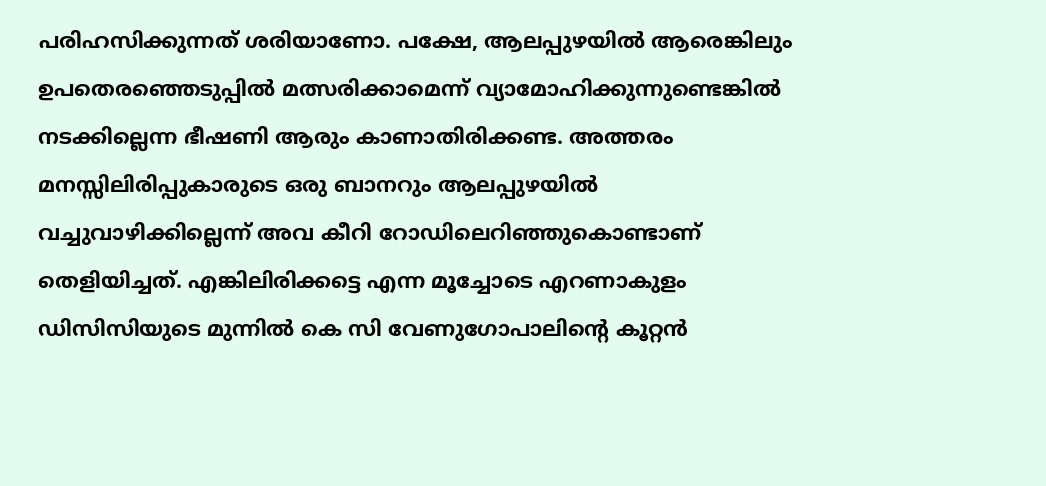പരിഹസിക്കുന്നത് ശരിയാണോ. പക്ഷേ, ആലപ്പുഴയിൽ ആരെങ്കിലും ഉപതെരഞ്ഞെടുപ്പിൽ മത്സരിക്കാമെന്ന് വ്യാമോഹിക്കുന്നുണ്ടെങ്കിൽ നടക്കില്ലെന്ന ഭീഷണി ആരും കാണാതിരിക്കണ്ട. അത്തരം മനസ്സിലിരിപ്പുകാരുടെ ഒരു ബാനറും ആലപ്പുഴയിൽ വച്ചുവാഴിക്കില്ലെന്ന് അവ കീറി റോഡിലെറിഞ്ഞുകൊണ്ടാണ് തെളിയിച്ചത്. എങ്കിലിരിക്കട്ടെ എന്ന മൂച്ചോടെ എറണാകുളം ഡിസിസിയുടെ മുന്നിൽ കെ സി വേണുഗോപാലിന്റെ കൂറ്റൻ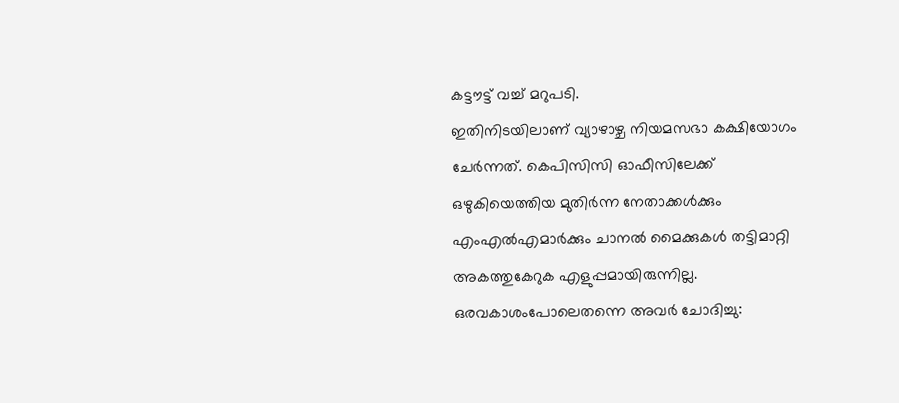കട്ടൗട്ട് വച്ച് മറുപടി.
ഇതിനിടയിലാണ് വ്യാഴാഴ്ച നിയമസഭാ കക്ഷിയോഗം ചേർന്നത്. കെപിസിസി ഓഫീസിലേക്ക് ഒഴുകിയെത്തിയ മുതിർന്ന നേതാക്കൾക്കും എംഎൽഎമാർക്കും ചാനൽ മൈക്കുകൾ തട്ടിമാറ്റി അകത്തുകേറുക എളുപ്പമായിരുന്നില്ല. ഒരവകാശംപോലെതന്നെ അവർ ചോദിച്ചു: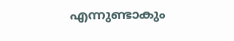എന്നുണ്ടാകും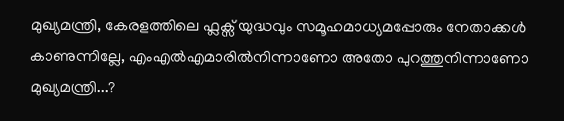മുഖ്യമന്ത്രി, കേരളത്തിലെ ഫ്ലക്സ് യുദ്ധവും സമൂഹമാധ്യമപ്പോരും നേതാക്കൾ കാണുന്നില്ലേ, എംഎൽഎമാരിൽനിന്നാണോ അതോ പുറത്തുനിന്നാണോ മുഖ്യമന്ത്രി...?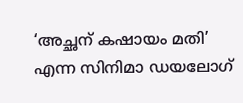‘അച്ഛന് കഷായം മതി’ എന്ന സിനിമാ ഡയലോഗ്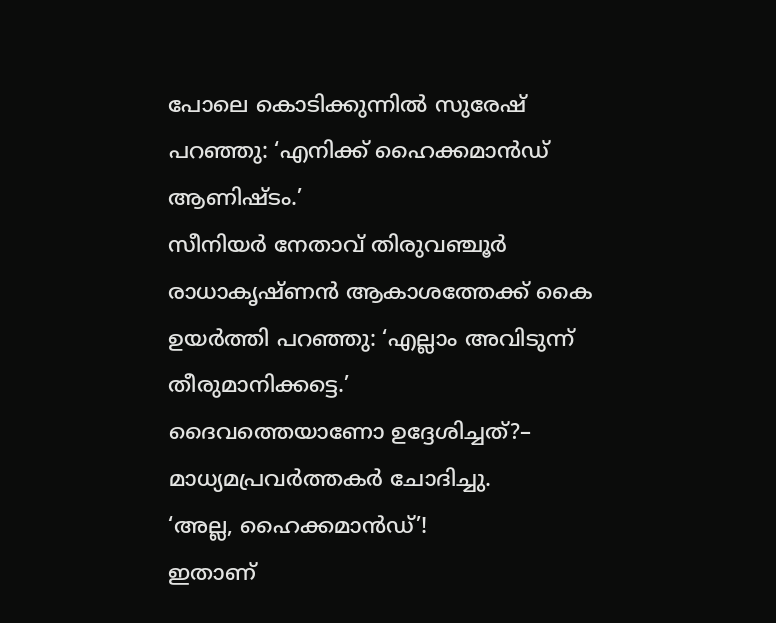പോലെ കൊടിക്കുന്നിൽ സുരേഷ് പറഞ്ഞു: ‘എനിക്ക് ഹൈക്കമാൻഡ് ആണിഷ്ടം.’
സീനിയർ നേതാവ് തിരുവഞ്ചൂർ രാധാകൃഷ്ണൻ ആകാശത്തേക്ക് കൈ ഉയർത്തി പറഞ്ഞു: ‘എല്ലാം അവിടുന്ന് തീരുമാനിക്കട്ടെ.’
ദൈവത്തെയാണോ ഉദ്ദേശിച്ചത്?– മാധ്യമപ്രവർത്തകർ ചോദിച്ചു.
‘അല്ല, ഹൈക്കമാൻഡ്’!
ഇതാണ്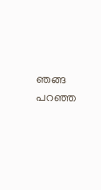ഞങ്ങ പറഞ്ഞ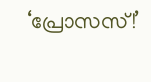‘പ്രോസസ്!’